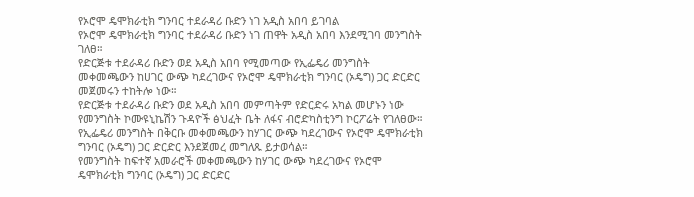የኦሮሞ ዴሞክራቲክ ግንባር ተደራዳሪ ቡድን ነገ አዲስ አበባ ይገባል
የኦሮሞ ዴሞክራቲክ ግንባር ተደራዳሪ ቡድን ነገ ጠዋት አዲስ አበባ እንደሚገባ መንግስት ገለፀ።
የድርጅቱ ተደራዳሪ ቡድን ወደ አዲስ አበባ የሚመጣው የኢፌዴሪ መንግስት መቀመጫውን ከሀገር ውጭ ካደረገውና የኦሮሞ ዴሞክራቲክ ግንባር (ኦዴግ) ጋር ድርድር መጀመሩን ተከትሎ ነው።
የድርጅቱ ተደራዳሪ ቡድን ወደ አዲስ አበባ መምጣትም የድርድሩ አካል መሆኑን ነው የመንግስት ኮሙዩኒኬሽን ጉዳዮች ፅህፈት ቤት ለፋና ብሮድካስቲንግ ኮርፖሬት የገለፀው።
የኢፌዴሪ መንግስት በቅርቡ መቀመጫውን ከሃገር ውጭ ካደረገውና የኦሮሞ ዴሞክራቲክ ግንባር (ኦዴግ) ጋር ድርድር እንደጀመረ መግለጹ ይታወሳል።
የመንግስት ከፍተኛ አመራሮች መቀመጫውን ከሃገር ውጭ ካደረገውና የኦሮሞ ዴሞክራቲክ ግንባር (ኦዴግ) ጋር ድርድር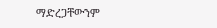ማድረጋቸውንም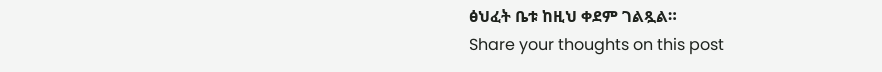ፅህፈት ቤቱ ከዚህ ቀደም ገልጿል።
Share your thoughts on this post